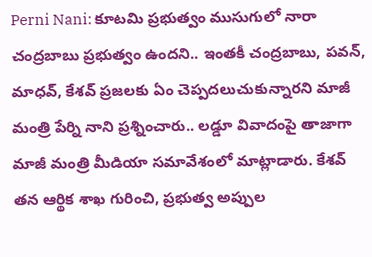Perni Nani: కూటమి ప్రభుత్వం ముసుగులో నారా చంద్రబాబు ప్రభుత్వం ఉందని.. ఇంతకీ చంద్రబాబు, పవన్, మాధవ్, కేశవ్ ప్రజలకు ఏం చెప్పదలుచుకున్నారని మాజీ మంత్రి పేర్ని నాని ప్రశ్నించారు.. లడ్డూ వివాదంపై తాజాగా మాజీ మంత్రి మీడియా సమావేశంలో మాట్లాడారు. కేశవ్ తన ఆర్థిక శాఖ గురించి, ప్రభుత్వ అప్పుల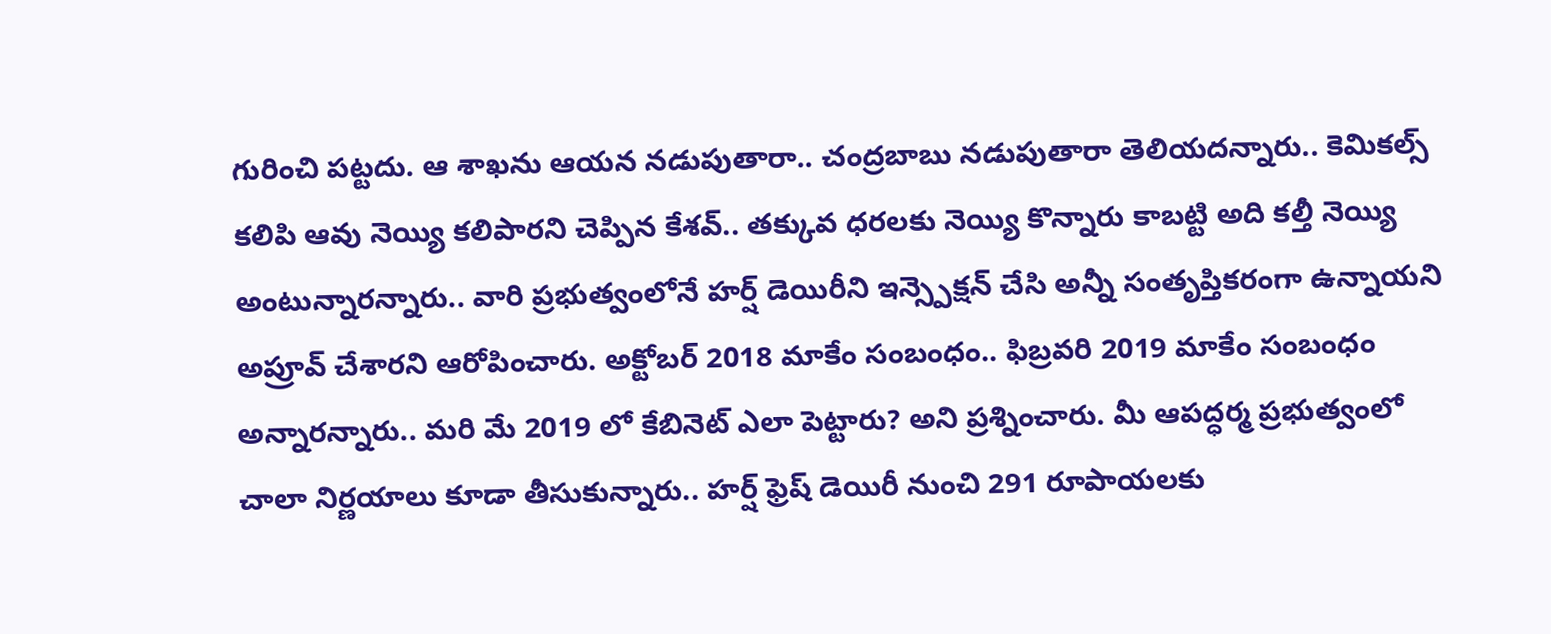గురించి పట్టదు. ఆ శాఖను ఆయన నడుపుతారా.. చంద్రబాబు నడుపుతారా తెలియదన్నారు.. కెమికల్స్ కలిపి ఆవు నెయ్యి కలిపారని చెప్పిన కేశవ్.. తక్కువ ధరలకు నెయ్యి కొన్నారు కాబట్టి అది కల్తీ నెయ్యి అంటున్నారన్నారు.. వారి ప్రభుత్వంలోనే హర్ష్ డెయిరీని ఇన్స్పెక్షన్ చేసి అన్నీ సంతృప్తికరంగా ఉన్నాయని అప్రూవ్ చేశారని ఆరోపించారు. అక్టోబర్ 2018 మాకేం సంబంధం.. ఫిబ్రవరి 2019 మాకేం సంబంధం అన్నారన్నారు.. మరి మే 2019 లో కేబినెట్ ఎలా పెట్టారు? అని ప్రశ్నించారు. మీ ఆపద్ధర్మ ప్రభుత్వంలో చాలా నిర్ణయాలు కూడా తీసుకున్నారు.. హర్ష్ ఫ్రెష్ డెయిరీ నుంచి 291 రూపాయలకు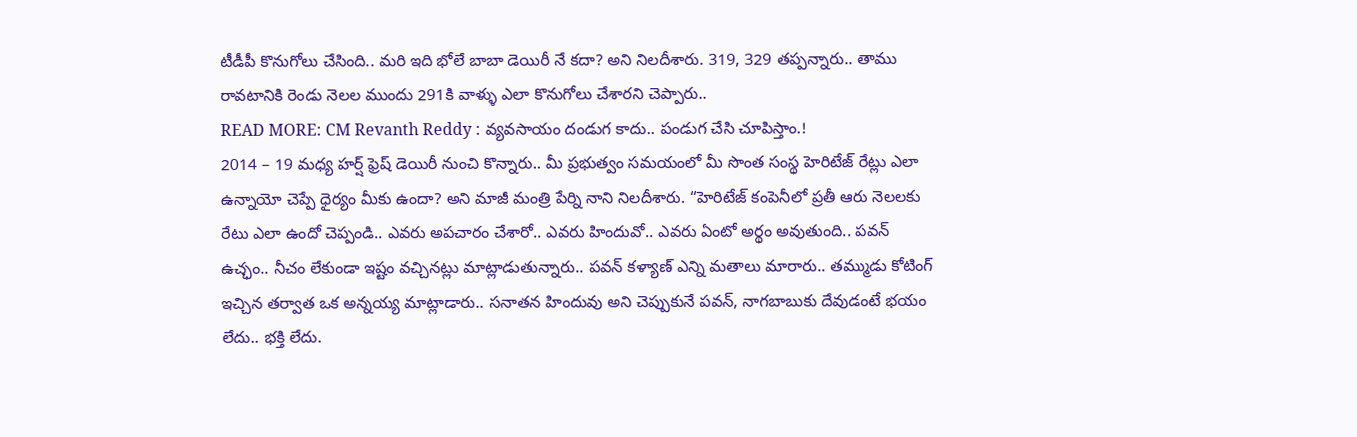టీడీపీ కొనుగోలు చేసింది.. మరి ఇది భోలే బాబా డెయిరీ నే కదా? అని నిలదీశారు. 319, 329 తప్పన్నారు.. తాము రావటానికి రెండు నెలల ముందు 291కి వాళ్ళు ఎలా కొనుగోలు చేశారని చెప్పారు..
READ MORE: CM Revanth Reddy : వ్యవసాయం దండుగ కాదు.. పండుగ చేసి చూపిస్తాం.!
2014 – 19 మధ్య హర్ష్ ఫ్రెష్ డెయిరీ నుంచి కొన్నారు.. మీ ప్రభుత్వం సమయంలో మీ సొంత సంస్థ హెరిటేజ్ రేట్లు ఎలా ఉన్నాయో చెప్పే ధైర్యం మీకు ఉందా? అని మాజీ మంత్రి పేర్ని నాని నిలదీశారు. “హెరిటేజ్ కంపెనీలో ప్రతీ ఆరు నెలలకు రేటు ఎలా ఉందో చెప్పండి.. ఎవరు అపచారం చేశారో.. ఎవరు హిందువో.. ఎవరు ఏంటో అర్థం అవుతుంది.. పవన్ ఉచ్ఛం.. నీచం లేకుండా ఇష్టం వచ్చినట్లు మాట్లాడుతున్నారు.. పవన్ కళ్యాణ్ ఎన్ని మతాలు మారారు.. తమ్ముడు కోటింగ్ ఇచ్చిన తర్వాత ఒక అన్నయ్య మాట్లాడారు.. సనాతన హిందువు అని చెప్పుకునే పవన్, నాగబాబుకు దేవుడంటే భయం లేదు.. భక్తి లేదు.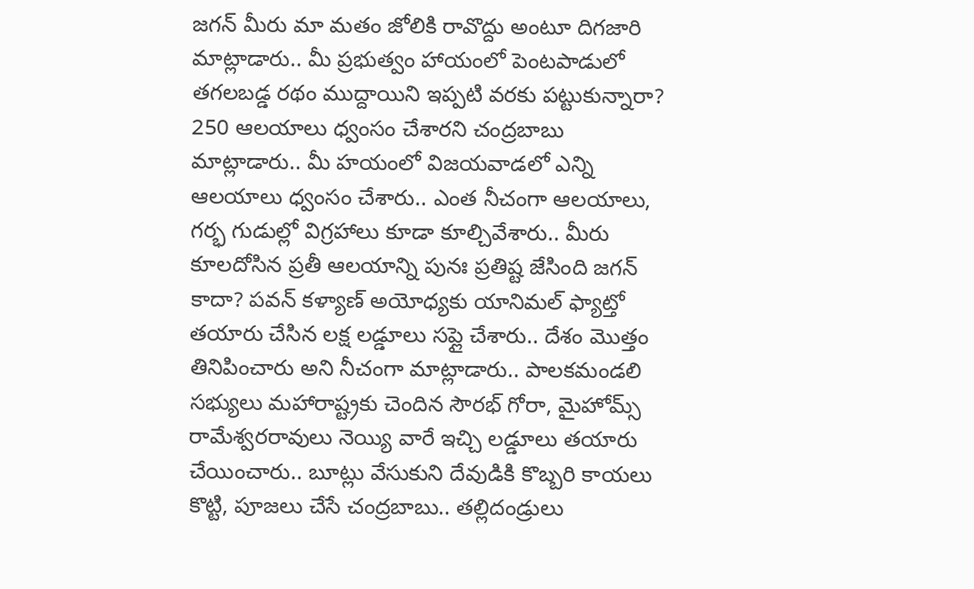జగన్ మీరు మా మతం జోలికి రావొద్దు అంటూ దిగజారి మాట్లాడారు.. మీ ప్రభుత్వం హాయంలో పెంటపాడులో తగలబడ్డ రథం ముద్దాయిని ఇప్పటి వరకు పట్టుకున్నారా? 250 ఆలయాలు ధ్వంసం చేశారని చంద్రబాబు మాట్లాడారు.. మీ హయంలో విజయవాడలో ఎన్ని ఆలయాలు ధ్వంసం చేశారు.. ఎంత నీచంగా ఆలయాలు, గర్భ గుడుల్లో విగ్రహాలు కూడా కూల్చివేశారు.. మీరు కూలదోసిన ప్రతీ ఆలయాన్ని పునః ప్రతిష్ట జేసింది జగన్ కాదా? పవన్ కళ్యాణ్ అయోధ్యకు యానిమల్ ఫ్యాట్తో తయారు చేసిన లక్ష లడ్డూలు సప్లై చేశారు.. దేశం మొత్తం తినిపించారు అని నీచంగా మాట్లాడారు.. పాలకమండలి సభ్యులు మహారాష్ట్రకు చెందిన సౌరభ్ గోరా, మైహోమ్స్ రామేశ్వరరావులు నెయ్యి వారే ఇచ్చి లడ్డూలు తయారు చేయించారు.. బూట్లు వేసుకుని దేవుడికి కొబ్బరి కాయలు కొట్టి, పూజలు చేసే చంద్రబాబు.. తల్లిదండ్రులు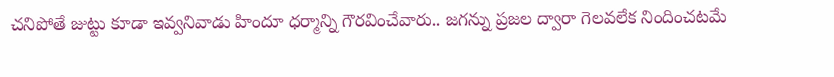చనిపోతే జుట్టు కూడా ఇవ్వనివాడు హిందూ ధర్మాన్ని గౌరవించేవారు.. జగన్ను ప్రజల ద్వారా గెలవలేక నిందించటమే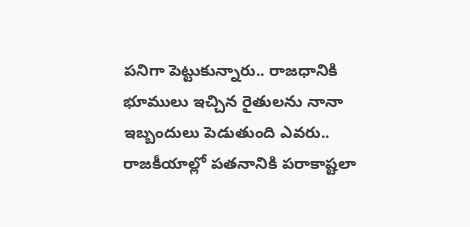పనిగా పెట్టుకున్నారు.. రాజధానికి భూములు ఇచ్చిన రైతులను నానా ఇబ్బందులు పెడుతుంది ఎవరు.. రాజకీయాల్లో పతనానికి పరాకాష్టలా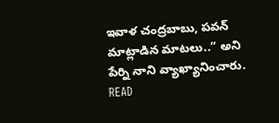ఇవాళ చంద్రబాబు, పవన్ మాట్లాడిన మాటలు..” అని పేర్ని నాని వ్యాఖ్యానించారు.
READ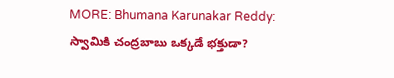MORE: Bhumana Karunakar Reddy: స్వామికి చంద్రబాబు ఒక్కడే భక్తుడా?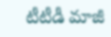టీటీడీ మాజీ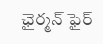ఛైర్మన్ ఫైర్